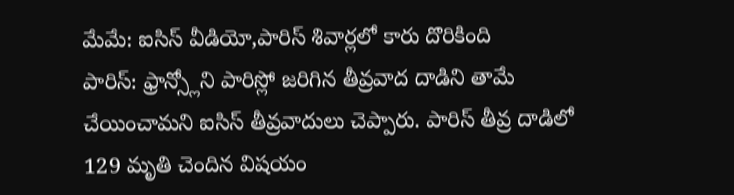మేమే: ఐసిస్ వీడియో,పారిస్ శివార్లలో కారు దొరికింది
పారిస్: ఫ్రాన్స్లోని పారిస్లో జరిగిన తీవ్రవాద దాడిని తామే చేయించామని ఐసిస్ తీవ్రవాదులు చెప్పారు. పారిస్ తీవ్ర దాడిలో 129 మృతి చెందిన విషయం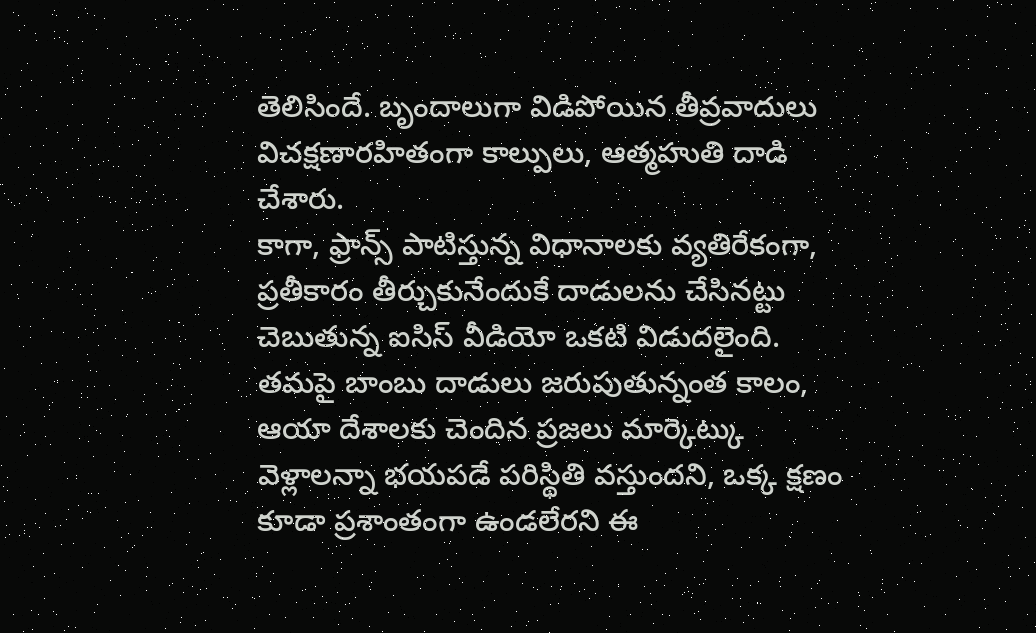తెలిసిందే. బృందాలుగా విడిపోయిన తీవ్రవాదులు విచక్షణారహితంగా కాల్పులు, ఆత్మహుతి దాడి చేశారు.
కాగా, ఫ్రాన్స్ పాటిస్తున్న విధానాలకు వ్యతిరేకంగా, ప్రతీకారం తీర్చుకునేందుకే దాడులను చేసినట్టు చెబుతున్న ఐసిస్ వీడియో ఒకటి విడుదలైంది.
తమపై బాంబు దాడులు జరుపుతున్నంత కాలం, ఆయా దేశాలకు చెందిన ప్రజలు మార్కెట్కు వెళ్లాలన్నా భయపడే పరిస్థితి వస్తుందని, ఒక్క క్షణం కూడా ప్రశాంతంగా ఉండలేరని ఈ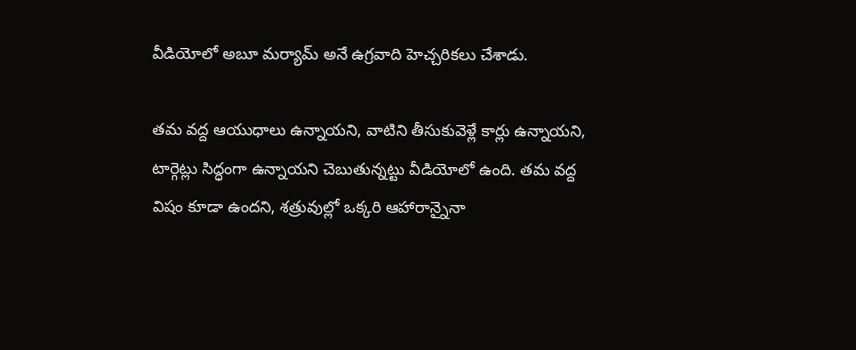వీడియోలో అబూ మర్యామ్ అనే ఉగ్రవాది హెచ్చరికలు చేశాడు.

తమ వద్ద ఆయుధాలు ఉన్నాయని, వాటిని తీసుకువెళ్లే కార్లు ఉన్నాయని, టార్గెట్లు సిద్ధంగా ఉన్నాయని చెబుతున్నట్టు వీడియోలో ఉంది. తమ వద్ద విషం కూడా ఉందని, శత్రువుల్లో ఒక్కరి ఆహారాన్నైనా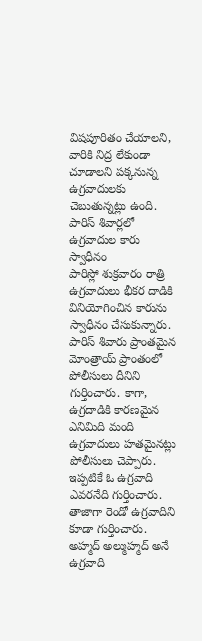విషపూరితం చేయాలని, వారికి నిద్ర లేకుండా చూడాలని పక్కనున్న ఉగ్రవాదులకు చెబుతున్నట్లు ఉంది.
పారిస్ శివార్లలో ఉగ్రవాదుల కారు స్వాధీనం
పారిస్లో శుక్రవారం రాత్రి ఉగ్రవాదులు భీకర దాడికి వినియోగించిన కారును స్వాధీనం చేసుకున్నారు. పారిస్ శివారు ప్రాంతమైన మోంత్రాయ్ ప్రాంతంలో పోలీసులు దీనిని గుర్తించారు. కాగా, ఉగ్రదాడికి కారణమైన ఎనిమిది మంది ఉగ్రవాదులు హతమైనట్లు పోలీసులు చెప్పారు.
ఇప్పటికే ఓ ఉగ్రవాది ఎవరనేది గుర్తించారు. తాజాగా రెండో ఉగ్రవాదిని కూడా గుర్తించారు. అహ్మద్ అల్ముహ్మద్ అనే ఉగ్రవాది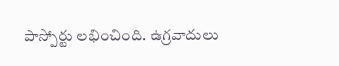పాస్పోర్టు లభించింది. ఉగ్రవాదులు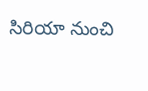సిరియా నుంచి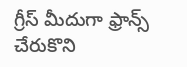గ్రీస్ మీదుగా ఫ్రాన్స్ చేరుకొని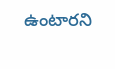ఉంటారని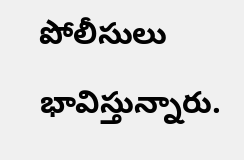పోలీసులు భావిస్తున్నారు.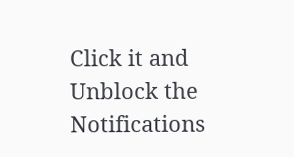Click it and Unblock the Notifications